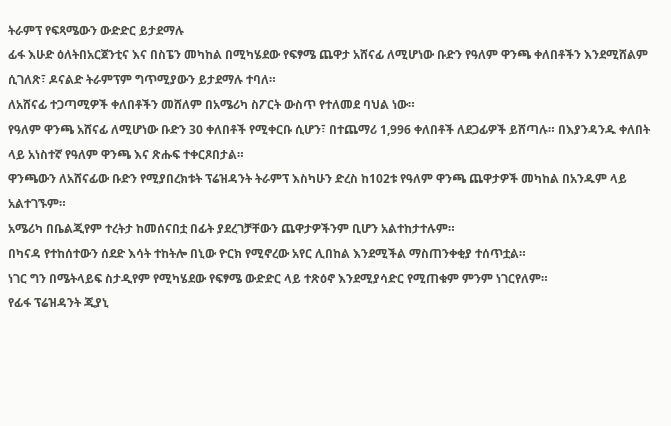ትራምፕ የፍጻሜውን ውድድር ይታደማሉ
ፊፋ እሁድ ዕለትበአርጀንቲና እና በስፔን መካከል በሚካሄደው የፍፃሜ ጨዋታ አሸናፊ ለሚሆነው ቡድን የዓለም ዋንጫ ቀለበቶችን እንደሚሸልም ሲገለጽ፣ ዶናልድ ትራምፕም ግጥሚያውን ይታደማሉ ተባለ።
ለአሸናፊ ተጋጣሚዎች ቀለበቶችን መሸለም በአሜሪካ ስፖርት ውስጥ የተለመደ ባህል ነው።
የዓለም ዋንጫ አሸናፊ ለሚሆነው ቡድን 30 ቀለበቶች የሚቀርቡ ሲሆን፣ በተጨማሪ 1,996 ቀለበቶች ለደጋፊዎች ይሸጣሉ። በእያንዳንዱ ቀለበት ላይ አነስተኛ የዓለም ዋንጫ እና ጽሑፍ ተቀርጾበታል።
ዋንጫውን ለአሸናፊው ቡድን የሚያበረክቱት ፕሬዝዳንት ትራምፕ እስካሁን ድረስ ከ102ቱ የዓለም ዋንጫ ጨዋታዎች መካከል በአንዱም ላይ አልተገኙም።
አሜሪካ በቤልጂየም ተረትታ ከመሰናበቷ በፊት ያደረገቻቸውን ጨዋታዎችንም ቢሆን አልተከታተሉም።
በካናዳ የተከሰተውን ሰደድ እሳት ተከትሎ በኒው ዮርክ የሚኖረው አየር ሊበከል እንደሚችል ማስጠንቀቂያ ተሰጥቷል።
ነገር ግን በሜትላይፍ ስታዲየም የሚካሄደው የፍፃሜ ውድድር ላይ ተጽዕኖ እንደሚያሳድር የሚጠቁም ምንም ነገርየለም።
የፊፋ ፕሬዝዳንት ጂያኒ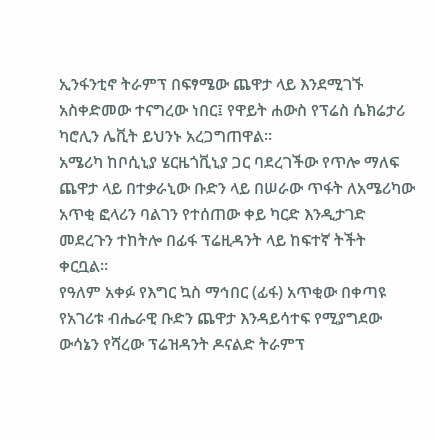ኢንፋንቲኖ ትራምፕ በፍፃሜው ጨዋታ ላይ እንደሚገኙ አስቀድመው ተናግረው ነበር፤ የዋይት ሐውስ የፕሬስ ሴክሬታሪ ካሮሊን ሌቪት ይህንኑ አረጋግጠዋል።
አሜሪካ ከቦሲኒያ ሄርዜጎቪኒያ ጋር ባደረገችው የጥሎ ማለፍ ጨዋታ ላይ በተቃራኒው ቡድን ላይ በሠራው ጥፋት ለአሜሪካው አጥቂ ፎላሪን ባልገን የተሰጠው ቀይ ካርድ እንዲታገድ መደረጉን ተከትሎ በፊፋ ፕሬዚዳንት ላይ ከፍተኛ ትችት ቀርቧል።
የዓለም አቀፉ የእግር ኳስ ማኅበር (ፊፋ) አጥቂው በቀጣዩ የአገሪቱ ብሔራዊ ቡድን ጨዋታ እንዳይሳተፍ የሚያግደው ውሳኔን የሻረው ፕሬዝዳንት ዶናልድ ትራምፕ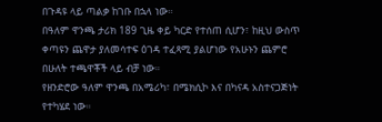በጉዳዩ ላይ ጣልቃ ከገቡ በኋላ ነው።
በዓለም ዋንጫ ታሪክ 189 ጊዜ ቀይ ካርድ የተሰጠ ሲሆን፣ ከዚህ ውስጥ ቀጣዩን ጨዋታ ያለመሳተፍ ዕገዳ ተፈጻሚ ያልሆነው የአሁኑን ጨምሮ በሁለት ተጫዋቾች ላይ ብቻ ነው።
የዘንድሮው ዓለም ዋንጫ በአሜሪካ፣ በሜክሲኮ እና በካናዳ አስተናጋጅነት የተካሄደ ነው።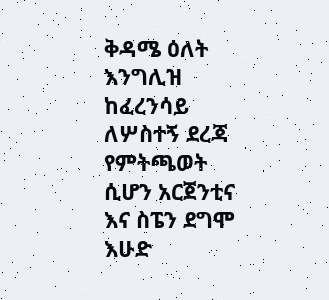ቅዳሜ ዕለት እንግሊዝ ከፈረንሳይ ለሦስተኝ ደረጃ የምትጫወት ሲሆን አርጀንቲና እና ስፔን ደግሞ እሁድ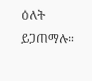ዕለት ይጋጠማሉ።